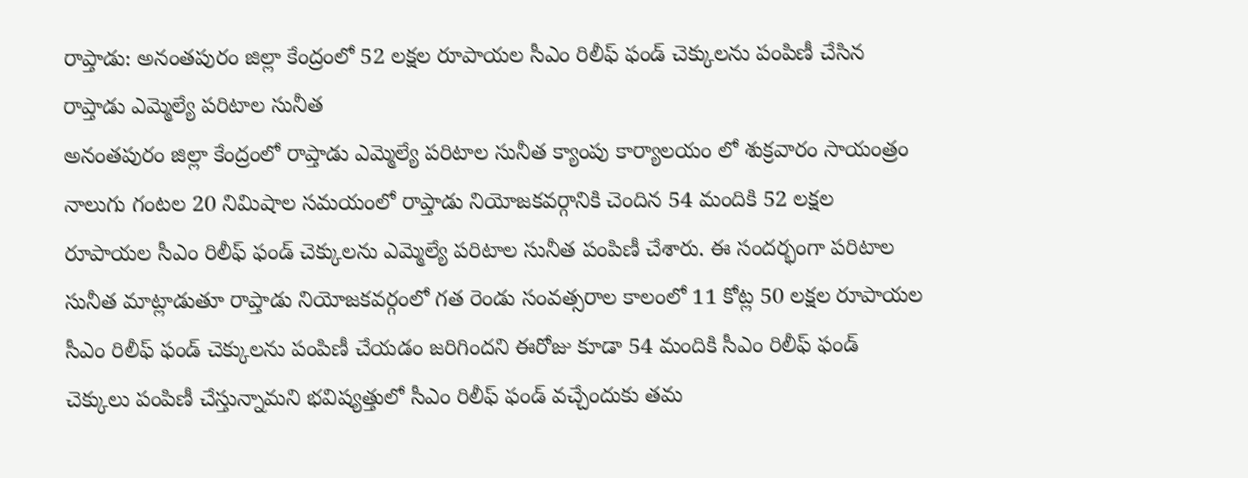రాప్తాడు: అనంతపురం జిల్లా కేంద్రంలో 52 లక్షల రూపాయల సీఎం రిలీఫ్ ఫండ్ చెక్కులను పంపిణీ చేసిన రాప్తాడు ఎమ్మెల్యే పరిటాల సునీత
అనంతపురం జిల్లా కేంద్రంలో రాప్తాడు ఎమ్మెల్యే పరిటాల సునీత క్యాంపు కార్యాలయం లో శుక్రవారం సాయంత్రం నాలుగు గంటల 20 నిమిషాల సమయంలో రాప్తాడు నియోజకవర్గానికి చెందిన 54 మందికి 52 లక్షల రూపాయల సీఎం రిలీఫ్ ఫండ్ చెక్కులను ఎమ్మెల్యే పరిటాల సునీత పంపిణీ చేశారు. ఈ సందర్భంగా పరిటాల సునీత మాట్లాడుతూ రాప్తాడు నియోజకవర్గంలో గత రెండు సంవత్సరాల కాలంలో 11 కోట్ల 50 లక్షల రూపాయల సీఎం రిలీఫ్ ఫండ్ చెక్కులను పంపిణీ చేయడం జరిగిందని ఈరోజు కూడా 54 మందికి సీఎం రిలీఫ్ ఫండ్ చెక్కులు పంపిణీ చేస్తున్నామని భవిష్యత్తులో సీఎం రిలీఫ్ ఫండ్ వచ్చేందుకు తమ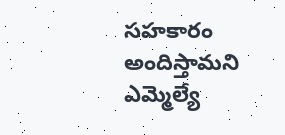సహకారం అందిస్తామని ఎమ్మెల్యే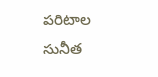పరిటాల సునీత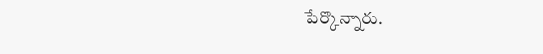పేర్కొన్నారు.